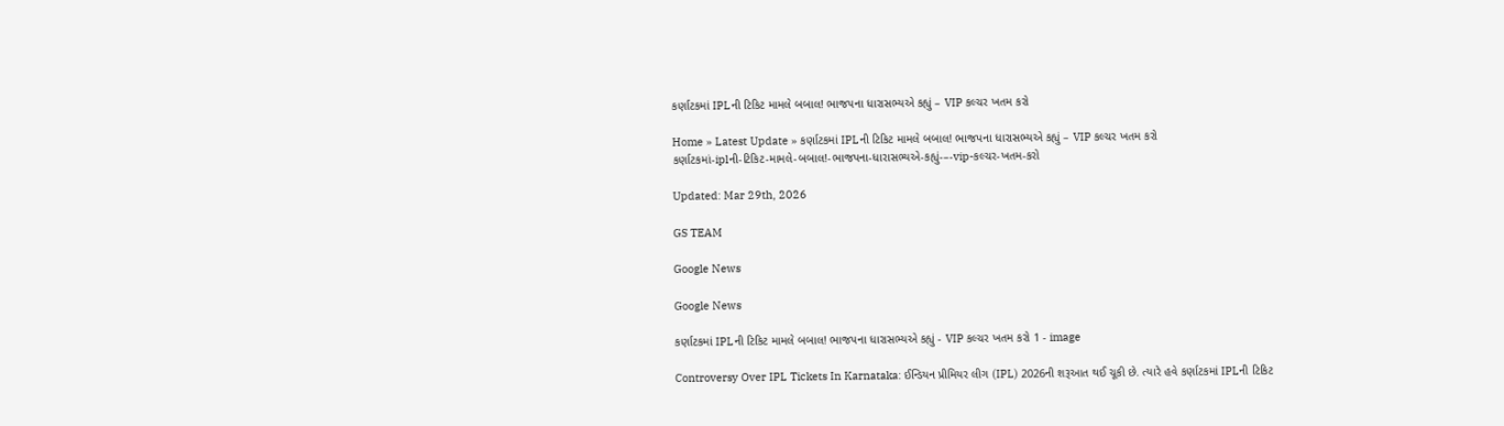કર્ણાટકમાં IPLની ટિકિટ મામલે બબાલ! ભાજપના ધારાસભ્યએ કહ્યું – VIP કલ્ચર ખતમ કરો

Home » Latest Update » કર્ણાટકમાં IPLની ટિકિટ મામલે બબાલ! ભાજપના ધારાસભ્યએ કહ્યું – VIP કલ્ચર ખતમ કરો
કર્ણાટકમાં-iplની-ટિકિટ-મામલે-બબાલ!-ભાજપના-ધારાસભ્યએ-કહ્યું-–-vip-કલ્ચર-ખતમ-કરો

Updated: Mar 29th, 2026

GS TEAM

Google News

Google News

કર્ણાટકમાં IPLની ટિકિટ મામલે બબાલ! ભાજપના ધારાસભ્યએ કહ્યું - VIP કલ્ચર ખતમ કરો 1 - image

Controversy Over IPL Tickets In Karnataka: ઈન્ડિયન પ્રીમિયર લીગ (IPL) 2026ની શરૂઆત થઈ ચૂકી છે. ત્યારે હવે કર્ણાટકમાં IPLની ટિકિટ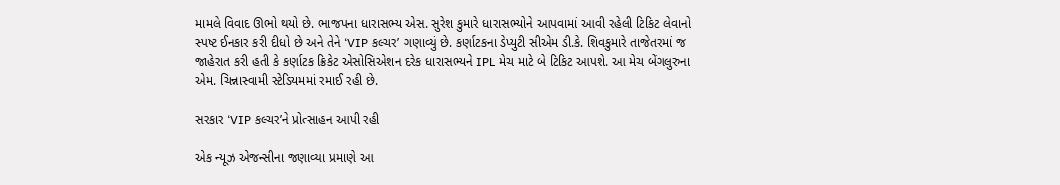મામલે વિવાદ ઊભો થયો છે. ભાજપના ધારાસભ્ય એસ. સુરેશ કુમારે ધારાસભ્યોને આપવામાં આવી રહેલી ટિકિટ લેવાનો સ્પષ્ટ ઈનકાર કરી દીધો છે અને તેને ‘VIP કલ્ચર’ ગણાવ્યું છે. કર્ણાટકના ડેપ્યુટી સીએમ ડી.કે. શિવકુમારે તાજેતરમાં જ જાહેરાત કરી હતી કે કર્ણાટક ક્રિકેટ એસોસિએશન દરેક ધારાસભ્યને IPL મેચ માટે બે ટિકિટ આપશે. આ મેચ બેંગલુરુના એમ. ચિન્નાસ્વામી સ્ટેડિયમમાં રમાઈ રહી છે.

સરકાર ‘VIP કલ્ચર’ને પ્રોત્સાહન આપી રહી

એક ન્યૂઝ એજન્સીના જણાવ્યા પ્રમાણે આ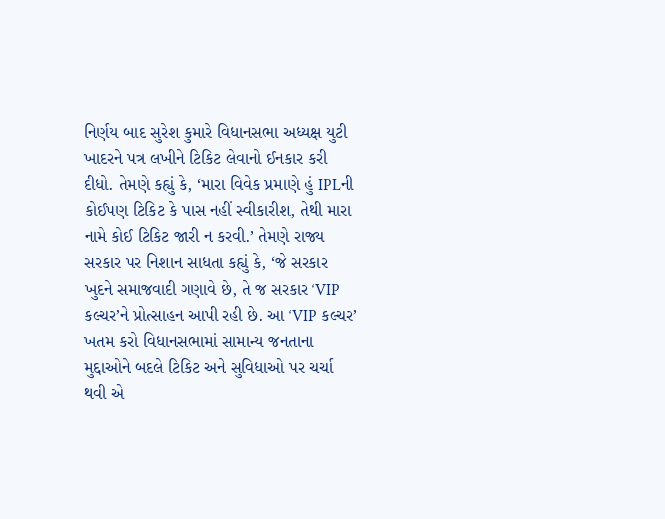નિર્ણય બાદ સુરેશ કુમારે વિધાનસભા અધ્યક્ષ યુટી ખાદરને પત્ર લખીને ટિકિટ લેવાનો ઈનકાર કરી દીધો. તેમણે કહ્યું કે, ‘મારા વિવેક પ્રમાણે હું IPLની કોઈપણ ટિકિટ કે પાસ નહીં સ્વીકારીશ, તેથી મારા નામે કોઈ ટિકિટ જારી ન કરવી.’ તેમણે રાજ્ય સરકાર પર નિશાન સાધતા કહ્યું કે, ‘જે સરકાર ખુદને સમાજવાદી ગણાવે છે, તે જ સરકાર ‘VIP કલ્ચર’ને પ્રોત્સાહન આપી રહી છે. આ ‘VIP કલ્ચર’ ખતમ કરો વિધાનસભામાં સામાન્ય જનતાના મુદ્દાઓને બદલે ટિકિટ અને સુવિધાઓ પર ચર્ચા થવી એ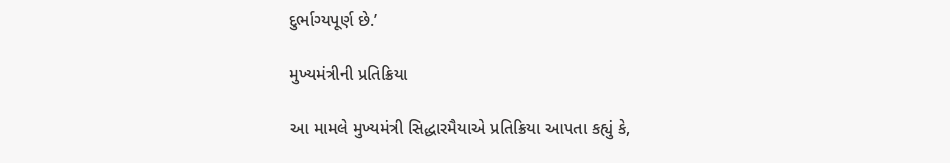દુર્ભાગ્યપૂર્ણ છે.’

મુખ્યમંત્રીની પ્રતિક્રિયા

આ મામલે મુખ્યમંત્રી સિદ્ધારમૈયાએ પ્રતિક્રિયા આપતા કહ્યું કે,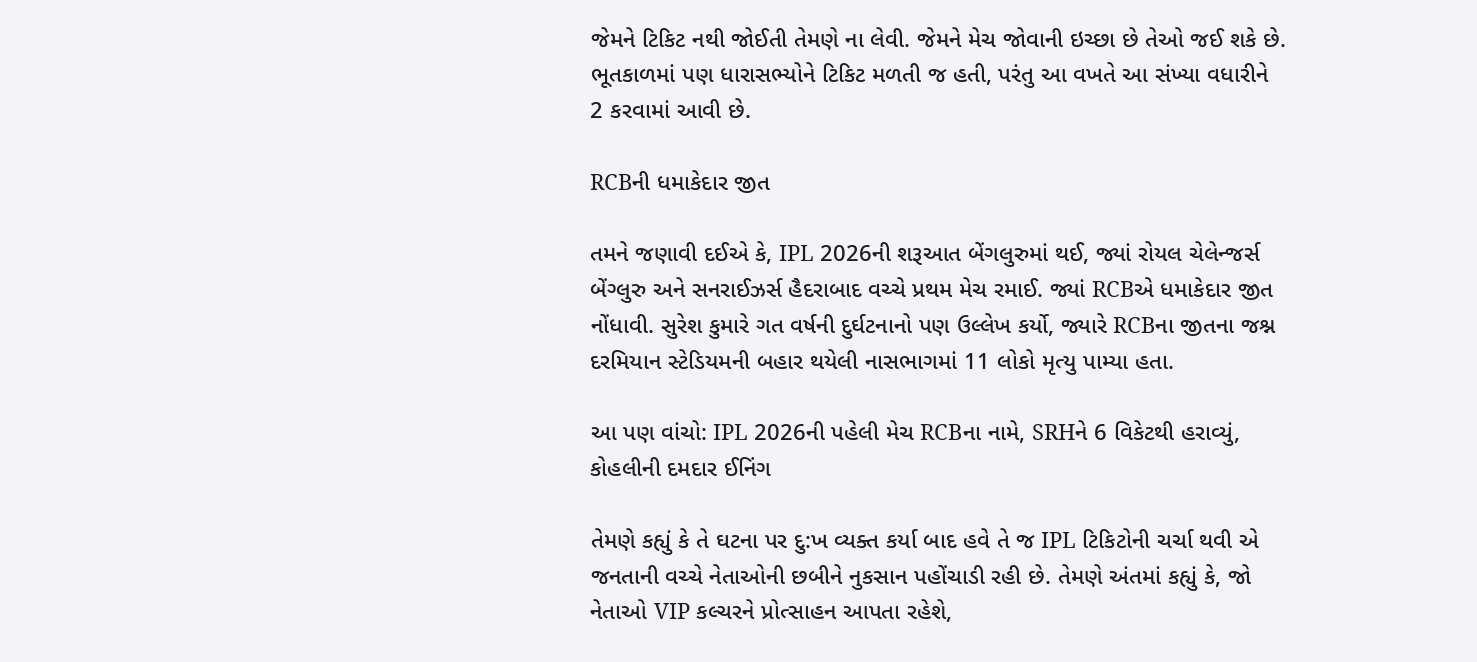જેમને ટિકિટ નથી જોઈતી તેમણે ના લેવી. જેમને મેચ જોવાની ઇચ્છા છે તેઓ જઈ શકે છે. ભૂતકાળમાં પણ ધારાસભ્યોને ટિકિટ મળતી જ હતી, પરંતુ આ વખતે આ સંખ્યા વધારીને 2 કરવામાં આવી છે.

RCBની ધમાકેદાર જીત

તમને જણાવી દઈએ કે, IPL 2026ની શરૂઆત બેંગલુરુમાં થઈ, જ્યાં રોયલ ચેલેન્જર્સ બેંગ્લુરુ અને સનરાઈઝર્સ હૈદરાબાદ વચ્ચે પ્રથમ મેચ રમાઈ. જ્યાં RCBએ ધમાકેદાર જીત નોંધાવી. સુરેશ કુમારે ગત વર્ષની દુર્ઘટનાનો પણ ઉલ્લેખ કર્યો, જ્યારે RCBના જીતના જશ્ન દરમિયાન સ્ટેડિયમની બહાર થયેલી નાસભાગમાં 11 લોકો મૃત્યુ પામ્યા હતા.

આ પણ વાંચો: IPL 2026ની પહેલી મેચ RCBના નામે, SRHને 6 વિકેટથી હરાવ્યું, કોહલીની દમદાર ઈનિંગ

તેમણે કહ્યું કે તે ઘટના પર દુ:ખ વ્યક્ત કર્યા બાદ હવે તે જ IPL ટિકિટોની ચર્ચા થવી એ જનતાની વચ્ચે નેતાઓની છબીને નુકસાન પહોંચાડી રહી છે. તેમણે અંતમાં કહ્યું કે, જો નેતાઓ VIP કલ્ચરને પ્રોત્સાહન આપતા રહેશે,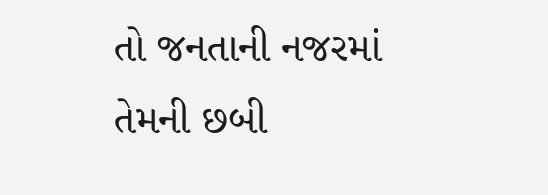તો જનતાની નજરમાં તેમની છબી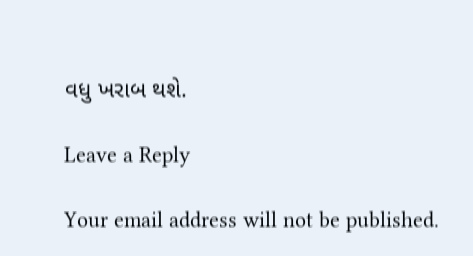વધુ ખરાબ થશે.

Leave a Reply

Your email address will not be published.